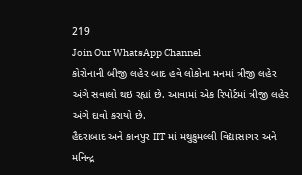219
Join Our WhatsApp Channel
કોરોનાની બીજી લહેર બાદ હવે લોકોના મનમાં ત્રીજી લહેર અંગે સવાલો થઇ રહ્યાં છે. આવામાં એક રિપોર્ટમાં ત્રીજી લહેર અંગે દાવો કરાયો છે.
હૈદરાબાદ અને કાનપુર IIT માં મથુકુમલ્લી વિદ્યાસાગર અને મનિન્દ્ર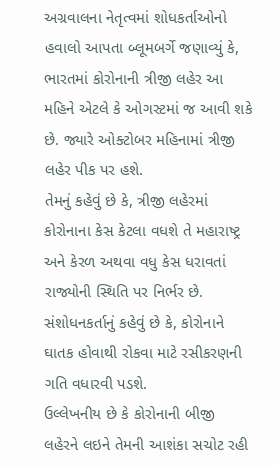અગ્રવાલના નેતૃત્વમાં શોધકર્તાઓનો હવાલો આપતા બ્લૂમબર્ગે જણાવ્યું કે, ભારતમાં કોરોનાની ત્રીજી લહેર આ મહિને એટલે કે ઓગસ્ટમાં જ આવી શકે છે. જ્યારે ઓક્ટોબર મહિનામાં ત્રીજી લહેર પીક પર હશે.
તેમનું કહેવું છે કે, ત્રીજી લહેરમાં કોરોનાના કેસ કેટલા વધશે તે મહારાષ્ટ્ર અને કેરળ અથવા વધુ કેસ ધરાવતાં રાજ્યોની સ્થિતિ પર નિર્ભર છે.
સંશોધનકર્તાનું કહેવું છે કે, કોરોનાને ઘાતક હોવાથી રોકવા માટે રસીકરણની ગતિ વધારવી પડશે.
ઉલ્લેખનીય છે કે કોરોનાની બીજી લહેરને લઇને તેમની આશંકા સચોટ રહી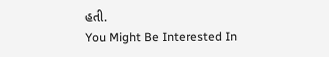હતી.
You Might Be Interested In